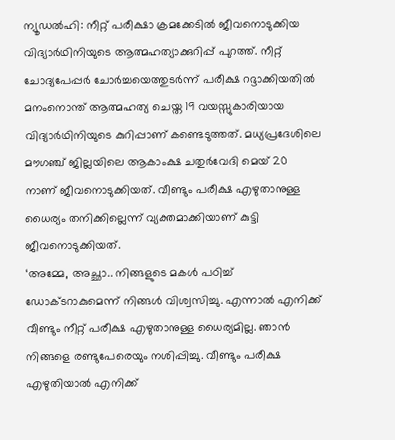ന്യൂഡൽഹി: നീറ്റ് പരീക്ഷാ ക്രമക്കേടിൽ ജീവനൊടുക്കിയ വിദ്യാർഥിനിയുടെ ആത്മഹത്യാക്കുറിപ്പ് പുറത്ത്. നീറ്റ് ചോദ്യപേപ്പർ ചോർച്ചയെത്തുടർന്ന് പരീക്ഷ റദ്ദാക്കിയതിൽ മനംനൊന്ത് ആത്മഹത്യ ചെയ്ത 19 വയസ്സുകാരിയായ വിദ്യാർഥിനിയുടെ കുറിപ്പാണ് കണ്ടെടുത്തത്. മധ്യപ്രദേശിലെ മൗഗഞ്ച് ജില്ലയിലെ ആകാംക്ഷ ചതുർവേദി മെയ് 20 നാണ് ജീവനൊടുക്കിയത്. വീണ്ടും പരീക്ഷ എഴുതാനുള്ള ധൈര്യം തനിക്കില്ലെന്ന് വ്യക്തമാക്കിയാണ് കുട്ടി ജീവനൊടുക്കിയത്.
‘അമ്മേ, അച്ഛാ.. നിങ്ങളുടെ മകൾ പഠിച്ച് ഡോക്ടറാകുമെന്ന് നിങ്ങൾ വിശ്വസിച്ചു. എന്നാൽ എനിക്ക് വീണ്ടും നീറ്റ് പരീക്ഷ എഴുതാനുള്ള ധൈര്യമില്ല. ഞാൻ നിങ്ങളെ രണ്ടുപേരെയും നശിപ്പിച്ചു. വീണ്ടും പരീക്ഷ എഴുതിയാൽ എനിക്ക്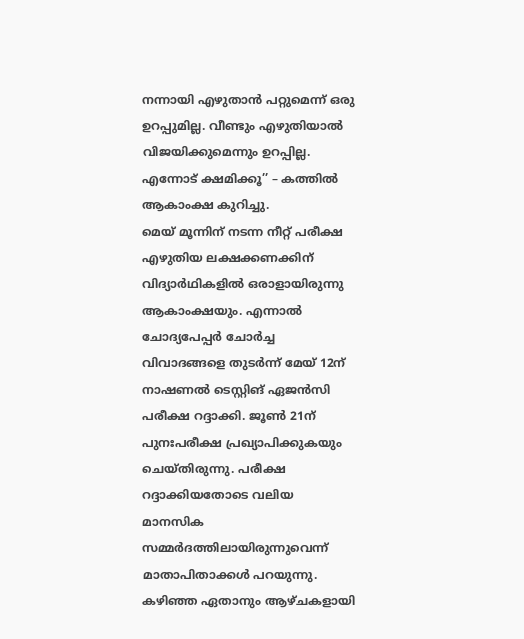നന്നായി എഴുതാൻ പറ്റുമെന്ന് ഒരു ഉറപ്പുമില്ല. വീണ്ടും എഴുതിയാൽ വിജയിക്കുമെന്നും ഉറപ്പില്ല. എന്നോട് ക്ഷമിക്കൂ’’ – കത്തിൽ ആകാംക്ഷ കുറിച്ചു.
മെയ് മൂന്നിന് നടന്ന നീറ്റ് പരീക്ഷ എഴുതിയ ലക്ഷക്കണക്കിന് വിദ്യാർഥികളിൽ ഒരാളായിരുന്നു ആകാംക്ഷയും. എന്നാൽ ചോദ്യപേപ്പർ ചോർച്ച വിവാദങ്ങളെ തുടർന്ന് മേയ് 12ന് നാഷണൽ ടെസ്റ്റിങ് ഏജൻസി പരീക്ഷ റദ്ദാക്കി. ജൂൺ 21ന് പുനഃപരീക്ഷ പ്രഖ്യാപിക്കുകയും ചെയ്തിരുന്നു. പരീക്ഷ റദ്ദാക്കിയതോടെ വലിയ മാനസിക സമ്മർദത്തിലായിരുന്നുവെന്ന് മാതാപിതാക്കൾ പറയുന്നു. കഴിഞ്ഞ ഏതാനും ആഴ്ചകളായി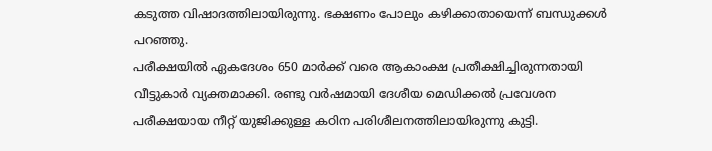കടുത്ത വിഷാദത്തിലായിരുന്നു. ഭക്ഷണം പോലും കഴിക്കാതായെന്ന് ബന്ധുക്കൾ പറഞ്ഞു.
പരീക്ഷയിൽ ഏകദേശം 650 മാർക്ക് വരെ ആകാംക്ഷ പ്രതീക്ഷിച്ചിരുന്നതായി വീട്ടുകാർ വ്യക്തമാക്കി. രണ്ടു വർഷമായി ദേശീയ മെഡിക്കൽ പ്രവേശന പരീക്ഷയായ നീറ്റ് യുജിക്കുള്ള കഠിന പരിശീലനത്തിലായിരുന്നു കുട്ടി.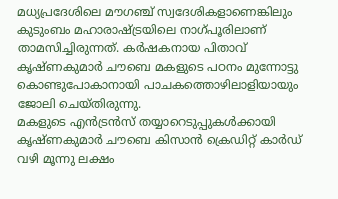മധ്യപ്രദേശിലെ മൗഗഞ്ച് സ്വദേശികളാണെങ്കിലും കുടുംബം മഹാരാഷ്ട്രയിലെ നാഗ്പൂരിലാണ് താമസിച്ചിരുന്നത്. കർഷകനായ പിതാവ് കൃഷ്ണകുമാർ ചൗബെ മകളുടെ പഠനം മുന്നോട്ടു കൊണ്ടുപോകാനായി പാചകത്തൊഴിലാളിയായും ജോലി ചെയ്തിരുന്നു.
മകളുടെ എൻട്രൻസ് തയ്യാറെടുപ്പുകൾക്കായി കൃഷ്ണകുമാർ ചൗബെ കിസാൻ ക്രെഡിറ്റ് കാർഡ് വഴി മൂന്നു ലക്ഷം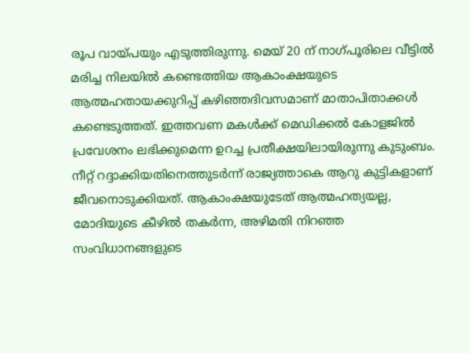രൂപ വായ്പയും എടുത്തിരുന്നു. മെയ് 20 ന് നാഗ്പൂരിലെ വീട്ടിൽ മരിച്ച നിലയിൽ കണ്ടെത്തിയ ആകാംക്ഷയുടെ ആത്മഹതായക്കുറിപ്പ് കഴിഞ്ഞദിവസമാണ് മാതാപിതാക്കൾ കണ്ടെടുത്തത്. ഇത്തവണ മകൾക്ക് മെഡിക്കൽ കോളജിൽ പ്രവേശനം ലഭിക്കുമെന്ന ഉറച്ച പ്രതീക്ഷയിലായിരുന്നു കുടുംബം. നീറ്റ് റദ്ദാക്കിയതിനെത്തുടർന്ന് രാജ്യത്താകെ ആറു കുട്ടികളാണ് ജീവനൊടുക്കിയത്. ആകാംക്ഷയുടേത് ആത്മഹത്യയല്ല, മോദിയുടെ കീഴിൽ തകർന്ന, അഴിമതി നിറഞ്ഞ സംവിധാനങ്ങളുടെ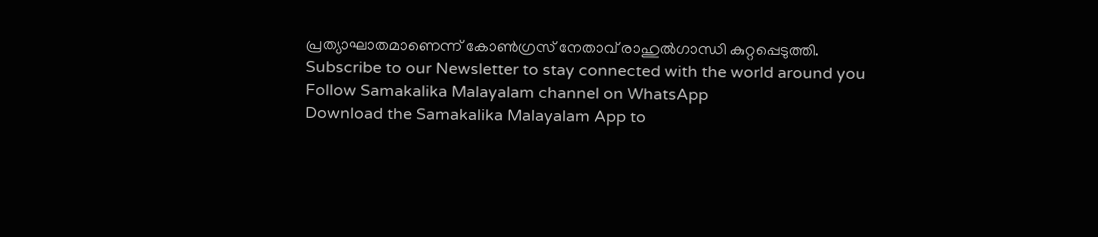പ്രത്യാഘാതമാണെന്ന് കോൺഗ്രസ് നേതാവ് രാഹുൽഗാന്ധി കുറ്റപ്പെടുത്തി.
Subscribe to our Newsletter to stay connected with the world around you
Follow Samakalika Malayalam channel on WhatsApp
Download the Samakalika Malayalam App to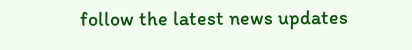follow the latest news updates